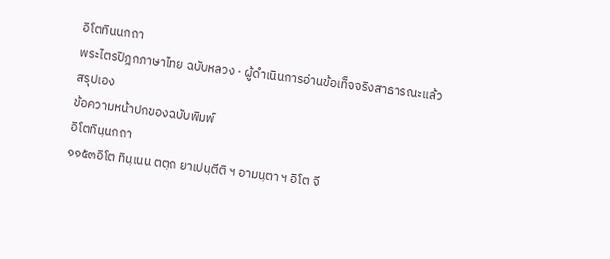อิโตทินนกถา
พระไตรปิฎกภาษาไทย ฉบับหลวง · ผู้ดำเนินการอ่านข้อเท็จจริงสาธารณะแล้วสรุปเอง
ข้อความหน้าปกของฉบับพิมพ์
อิโตทินฺนกถา
๑๑๕๓อิโต ทินฺเนน ตตฺถ ยาเปนฺตีติ ฯ อามนฺตา ฯ อิโต จี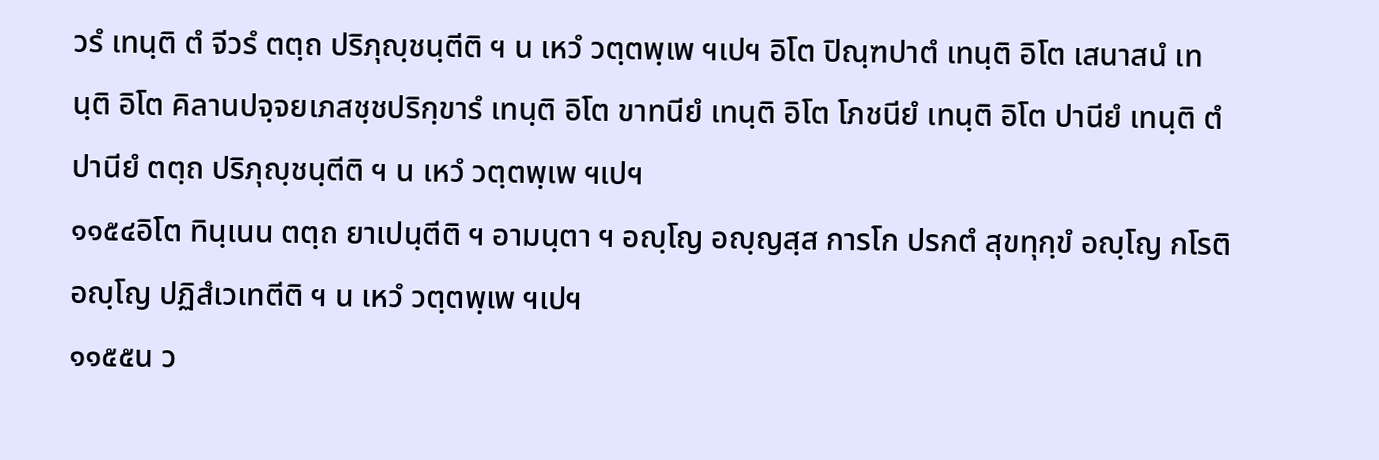วรํ เทนฺติ ตํ จีวรํ ตตฺถ ปริภุญฺชนฺตีติ ฯ น เหวํ วตฺตพฺเพ ฯเปฯ อิโต ปิณฺฑปาตํ เทนฺติ อิโต เสนาสนํ เทนฺติ อิโต คิลานปจฺจยเภสชฺชปริกฺขารํ เทนฺติ อิโต ขาทนียํ เทนฺติ อิโต โภชนียํ เทนฺติ อิโต ปานียํ เทนฺติ ตํ ปานียํ ตตฺถ ปริภุญฺชนฺตีติ ฯ น เหวํ วตฺตพฺเพ ฯเปฯ
๑๑๕๔อิโต ทินฺเนน ตตฺถ ยาเปนฺตีติ ฯ อามนฺตา ฯ อญฺโญ อญฺญสฺส การโก ปรกตํ สุขทุกฺขํ อญฺโญ กโรติ อญฺโญ ปฏิสํเวเทตีติ ฯ น เหวํ วตฺตพฺเพ ฯเปฯ
๑๑๕๕น ว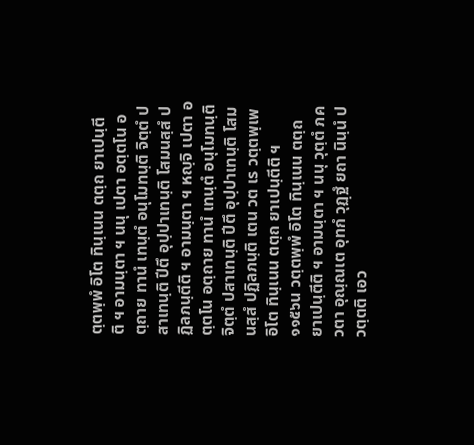ตฺตพฺพํ อิโต ทินฺเนน ตตฺถ ยาเปนฺตีติ ฯ อามนฺตา ฯ นนุ เปตา อตฺตโน อตฺถาย ทานํ เทนฺตํ อนุโมทนฺติ จิตฺตํ ปสาเทนฺติ ปีตึ อุปฺปาเทนฺติ โสมนสฺสํ ปฏิลภนฺตีติ ฯ อามนฺตา ฯ หญฺจิ เปตา อตฺตโน อตฺถาย ทานํ เทนฺตํ อนุโมทนฺติ จิตฺตํ ปสาเทนฺติ ปีตึ อุปฺปาเทนฺติ โสมนสฺสํ ปฏิลภนฺติ เตน วต เร วตฺตพฺเพ อิโต ทินฺเนน ตตฺถ ยาเปนฺตีติ ฯ
๑๑๕๖น วตฺตพฺพํ อิโต ทินฺเนน ตตฺถ ยาเปนฺตีติ ฯ อามนฺตา ฯ นนุ วุตฺตํ ภควตา อุณฺณเต อุทกํ วุฏฺฐํ ยถา นินฺนํ ปวตฺตติ เอว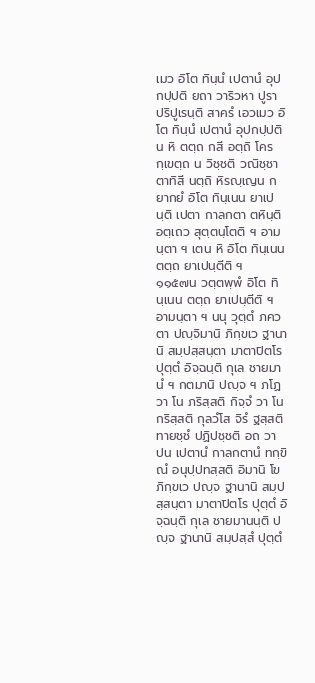เมว อิโต ทินฺนํ เปตานํ อุปกปฺปติ ยถา วาริวหา ปูรา ปริปูเรนฺติ สาครํ เอวเมว อิโต ทินฺนํ เปตานํ อุปกปฺปติ น หิ ตตฺถ กสี อตฺถิ โครกฺเขตฺถ น วิชฺชติ วณิชฺชา ตาทิสี นตฺถิ หิรญฺเญน กยากยํ อิโต ทินฺเนน ยาเปนฺติ เปตา กาลกตา ตหินฺติ อตฺเถว สุตฺตนฺโตติ ฯ อามนฺตา ฯ เตน หิ อิโต ทินฺเนน ตตฺถ ยาเปนฺตีติ ฯ
๑๑๕๗น วตฺตพฺพํ อิโต ทินฺเนน ตตฺถ ยาเปนฺตีติ ฯ อามนฺตา ฯ นนุ วุตฺตํ ภควตา ปญฺจิมานิ ภิกฺขเว ฐานานิ สมฺปสฺสนฺตา มาตาปิตโร ปุตฺตํ อิจฺฉนฺติ กุเล ชายมานํ ฯ กตมานิ ปญฺจ ฯ ภโฏ วา โน ภริสฺสติ กิจฺจํ วา โน กริสฺสติ กุลวํโส จิรํ ฐสฺสติ ทายชฺชํ ปฏิปชฺชติ อถ วา ปน เปตานํ กาลกตานํ ทกฺขิณํ อนุปฺปทสฺสติ อิมานิ โข ภิกฺขเว ปญฺจ ฐานานิ สมฺปสฺสนฺตา มาตาปิตโร ปุตฺตํ อิจฺฉนฺติ กุเล ชายมานนฺติ ปญฺจ ฐานานิ สมฺปสฺสํ ปุตฺตํ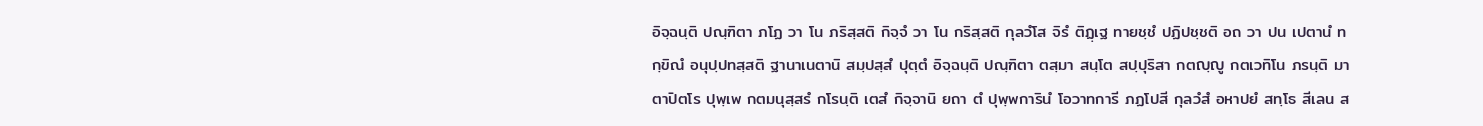อิจฺฉนฺติ ปณฺฑิตา ภโฏ วา โน ภริสฺสติ กิจฺจํ วา โน กริสฺสติ กุลวํโส จิรํ ติฏฺเฐ ทายชฺชํ ปฏิปชฺชติ อถ วา ปน เปตานํ ทกฺขิณํ อนุปฺปทสฺสติ ฐานาเนตานิ สมฺปสฺสํ ปุตฺตํ อิจฺฉนฺติ ปณฺฑิตา ตสฺมา สนฺโต สปฺปุริสา กตญฺญู กตเวทิโน ภรนฺติ มาตาปิตโร ปุพฺเพ กตมนุสฺสรํ กโรนฺติ เตสํ กิจฺจานิ ยถา ตํ ปุพฺพการินํ โอวาทการี ภฏโปสี กุลวํสํ อหาปยํ สทฺโธ สีเลน ส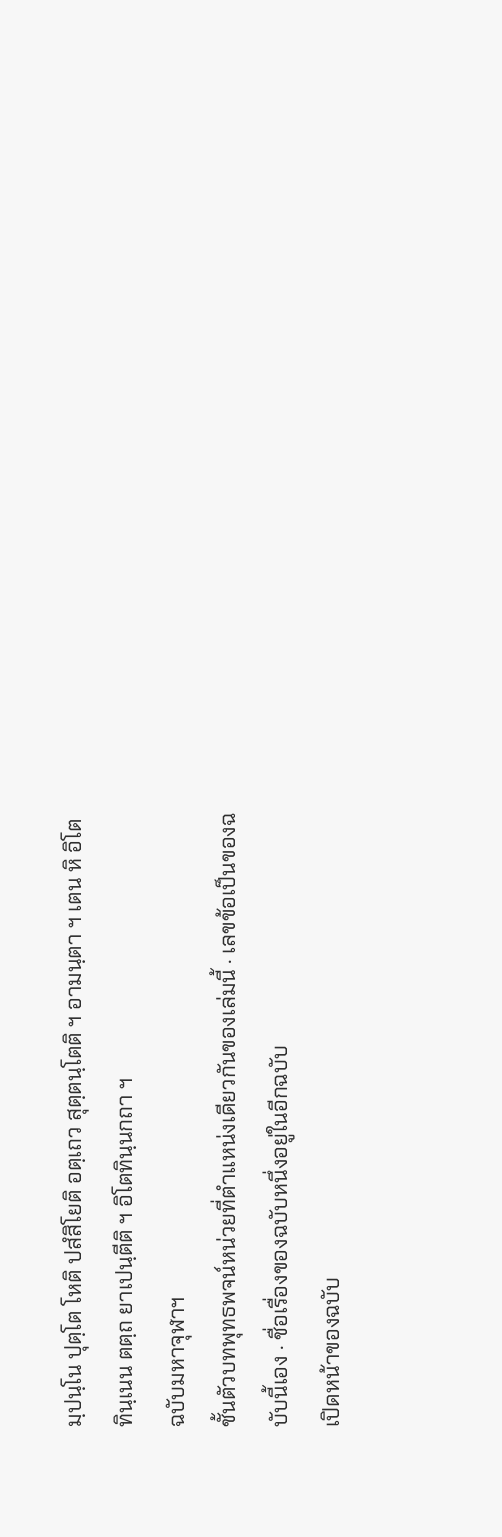มฺปนฺโน ปุตฺโต โหติ ปสํสิโยติ อตฺเถว สุตฺตนฺโตติ ฯ อามนฺตา ฯ เตน หิ อิโต ทินฺเนน ตตฺถ ยาเปนฺตีติ ฯ อิโตทินฺนกถา ฯ
ฉบับมหาจุฬาฯ
ชั้นตัวบทพุทธพจน์หน่วยที่ตำแหน่งเดียวกันของเล่มนี้ · เลขข้อเป็นของฉบับนี้เอง · ชื่อเรื่องของฉบับหนึ่งอยู่ในอีกฉบับ
เปิดหน้าของฉบับ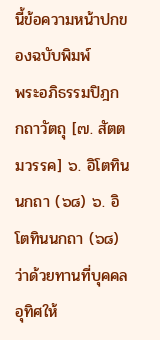นี้ข้อความหน้าปกของฉบับพิมพ์
พระอภิธรรมปิฎก กถาวัตถุ [๗. สัตตมวรรค] ๖. อิโตทินนกถา (๖๘) ๖. อิโตทินนกถา (๖๘) ว่าด้วยทานที่บุคคลอุทิศให้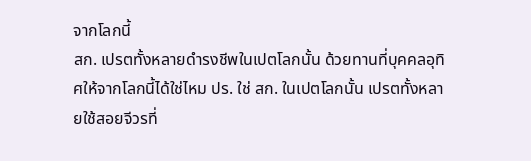จากโลกนี้
สก. เปรตทั้งหลายดำรงชีพในเปตโลกนั้น ด้วยทานที่บุคคลอุทิศให้จากโลกนี้ได้ใช่ไหม ปร. ใช่ สก. ในเปตโลกนั้น เปรตทั้งหลายใช้สอยจีวรที่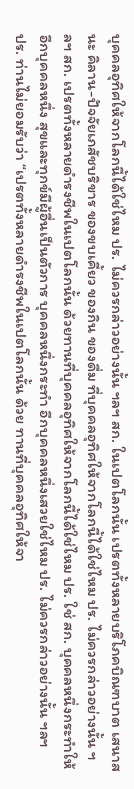บุคคลอุทิศให้จากโลกนี้ได้ใช่ไหม ปร. ไม่ควรกล่าวอย่างนั้น ฯลฯ สก. ในเปตโลกนั้น เปรตทั้งหลายบริโภคบิณฑบาต เสนาสนะ คิลาน-ปัจจัยเภสัชบริขาร ของขบเคี้ยว ของกิน ของดื่ม ที่บุคคลอุทิศให้จากโลกนี้ได้ใช่ไหม ปร. ไม่ควรกล่าวอย่างนั้น ฯลฯ สก. เปรตทั้งหลายดำรงชีพในเปตโลกนั้น ด้วยทานที่บุคคลอุทิศให้จากโลกนี้ได้ใช่ไหม ปร. ใช่ สก. บุคคลหนึ่งกระทำให้อีกบุคคลหนึ่ง สุขและทุกข์มีผู้อื่นเป็นตัวการ บุคคลหนึ่งกระทำ อีกบุคคลหนึ่งเสวยใช่ไหม ปร. ไม่ควรกล่าวอย่างนั้น ฯลฯ
ปร. ท่านไม่ยอมรับว่า “เปรตทั้งหลายดำรงชีพในเปตโลกนั้น ด้วย ทานที่บุคคลอุทิศให้จา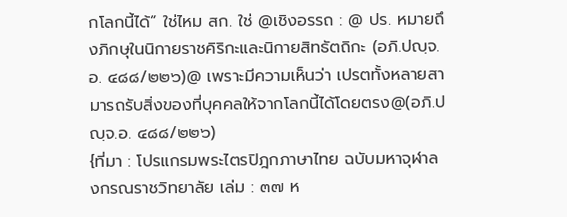กโลกนี้ได้” ใช่ไหม สก. ใช่ @เชิงอรรถ : @ ปร. หมายถึงภิกษุในนิกายราชคิริกะและนิกายสิทธัตถิกะ (อภิ.ปญฺจ.อ. ๔๘๘/๒๒๖)@ เพราะมีความเห็นว่า เปรตทั้งหลายสามารถรับสิ่งของที่บุคคลให้จากโลกนี้ได้โดยตรง@(อภิ.ปญฺจ.อ. ๔๘๘/๒๒๖)
{ที่มา : โปรแกรมพระไตรปิฎกภาษาไทย ฉบับมหาจุฬาลงกรณราชวิทยาลัย เล่ม : ๓๗ ห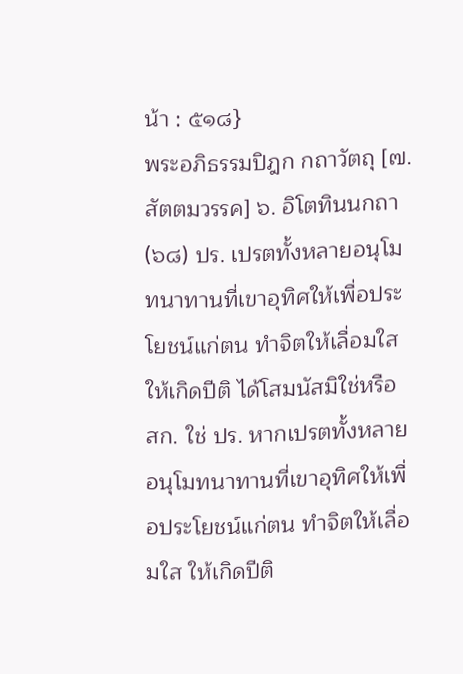น้า : ๕๑๘}
พระอภิธรรมปิฎก กถาวัตถุ [๗. สัตตมวรรค] ๖. อิโตทินนกถา (๖๘) ปร. เปรตทั้งหลายอนุโมทนาทานที่เขาอุทิศให้เพื่อประโยชน์แก่ตน ทำจิตให้เลื่อมใส ให้เกิดปีติ ได้โสมนัสมิใช่หรือ สก. ใช่ ปร. หากเปรตทั้งหลายอนุโมทนาทานที่เขาอุทิศให้เพื่อประโยชน์แก่ตน ทำจิตให้เลื่อมใส ให้เกิดปีติ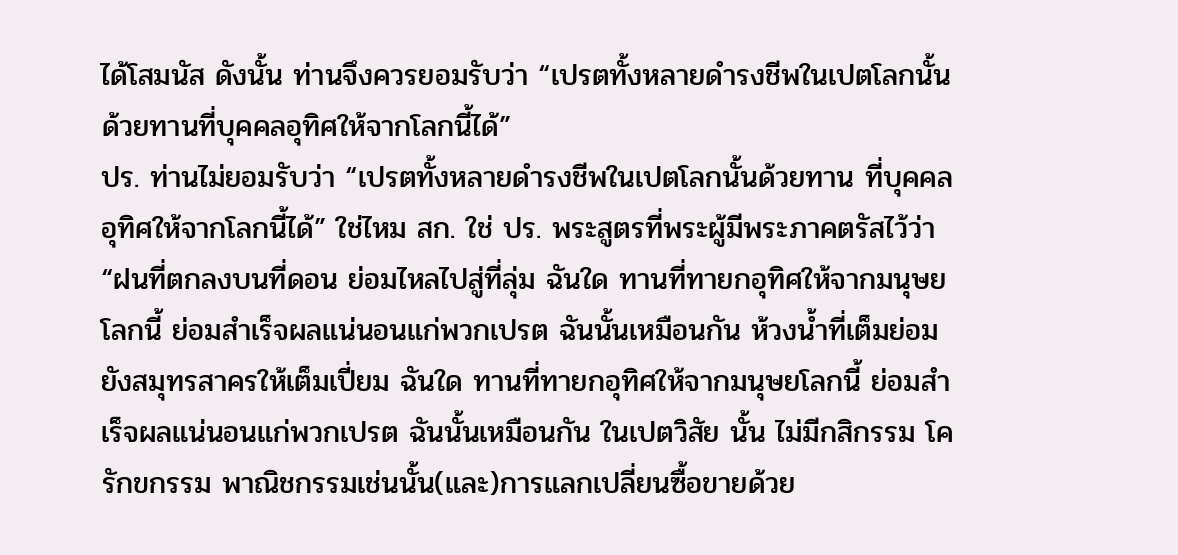ได้โสมนัส ดังนั้น ท่านจึงควรยอมรับว่า “เปรตทั้งหลายดำรงชีพในเปตโลกนั้น ด้วยทานที่บุคคลอุทิศให้จากโลกนี้ได้”
ปร. ท่านไม่ยอมรับว่า “เปรตทั้งหลายดำรงชีพในเปตโลกนั้นด้วยทาน ที่บุคคลอุทิศให้จากโลกนี้ได้” ใช่ไหม สก. ใช่ ปร. พระสูตรที่พระผู้มีพระภาคตรัสไว้ว่า “ฝนที่ตกลงบนที่ดอน ย่อมไหลไปสู่ที่ลุ่ม ฉันใด ทานที่ทายกอุทิศให้จากมนุษยโลกนี้ ย่อมสำเร็จผลแน่นอนแก่พวกเปรต ฉันนั้นเหมือนกัน ห้วงน้ำที่เต็มย่อมยังสมุทรสาครให้เต็มเปี่ยม ฉันใด ทานที่ทายกอุทิศให้จากมนุษยโลกนี้ ย่อมสำเร็จผลแน่นอนแก่พวกเปรต ฉันนั้นเหมือนกัน ในเปตวิสัย นั้น ไม่มีกสิกรรม โครักขกรรม พาณิชกรรมเช่นนั้น(และ)การแลกเปลี่ยนซื้อขายด้วย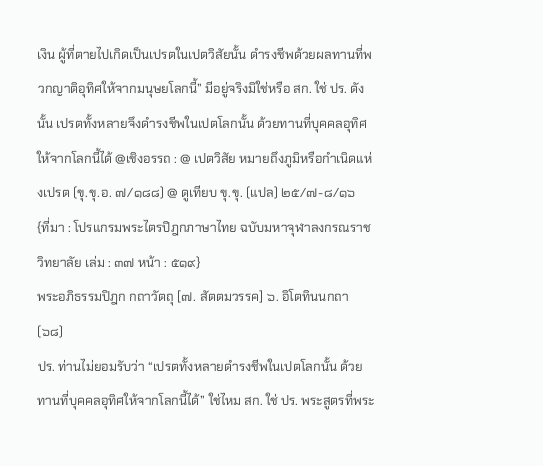เงิน ผู้ที่ตายไปเกิดเป็นเปรตในเปตวิสัยนั้น ดำรงชีพด้วยผลทานที่พวกญาติอุทิศให้จากมนุษยโลกนี้” มีอยู่จริงมิใช่หรือ สก. ใช่ ปร. ดังนั้น เปรตทั้งหลายจึงดำรงชีพในเปตโลกนั้น ด้วยทานที่บุคคลอุทิศให้จากโลกนี้ได้ @เชิงอรรถ : @ เปตวิสัย หมายถึงภูมิหรือกำเนิดแห่งเปรต (ขุ.ขุ.อ. ๗/๑๘๘) @ ดูเทียบ ขุ.ขุ. (แปล) ๒๕/๗-๘/๑๖
{ที่มา : โปรแกรมพระไตรปิฎกภาษาไทย ฉบับมหาจุฬาลงกรณราชวิทยาลัย เล่ม : ๓๗ หน้า : ๕๑๙}
พระอภิธรรมปิฎก กถาวัตถุ [๗. สัตตมวรรค] ๖. อิโตทินนกถา (๖๘)
ปร. ท่านไม่ยอมรับว่า “เปรตทั้งหลายดำรงชีพในเปตโลกนั้น ด้วย ทานที่บุคคลอุทิศให้จากโลกนี้ได้” ใช่ไหม สก. ใช่ ปร. พระสูตรที่พระ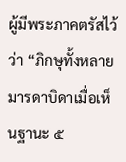ผู้มีพระภาคตรัสไว้ว่า “ภิกษุทั้งหลาย มารดาบิดาเมื่อเห็นฐานะ ๕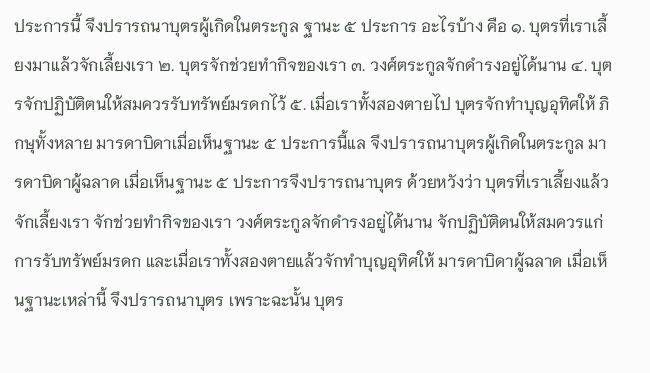ประการนี้ จึงปรารถนาบุตรผู้เกิดในตระกูล ฐานะ ๕ ประการ อะไรบ้าง คือ ๑. บุตรที่เราเลี้ยงมาแล้วจักเลี้ยงเรา ๒. บุตรจักช่วยทำกิจของเรา ๓. วงศ์ตระกูลจักดำรงอยู่ได้นาน ๔. บุตรจักปฏิบัติตนให้สมควรรับทรัพย์มรดกไว้ ๕. เมื่อเราทั้งสองตายไป บุตรจักทำบุญอุทิศให้ ภิกษุทั้งหลาย มารดาบิดาเมื่อเห็นฐานะ ๕ ประการนี้แล จึงปรารถนาบุตรผู้เกิดในตระกูล มารดาบิดาผู้ฉลาด เมื่อเห็นฐานะ ๕ ประการจึงปรารถนาบุตร ด้วยหวังว่า บุตรที่เราเลี้ยงแล้วจักเลี้ยงเรา จักช่วยทำกิจของเรา วงศ์ตระกูลจักดำรงอยู่ได้นาน จักปฏิบัติตนให้สมควรแก่การรับทรัพย์มรดก และเมื่อเราทั้งสองตายแล้วจักทำบุญอุทิศให้ มารดาบิดาผู้ฉลาด เมื่อเห็นฐานะเหล่านี้ จึงปรารถนาบุตร เพราะฉะนั้น บุตร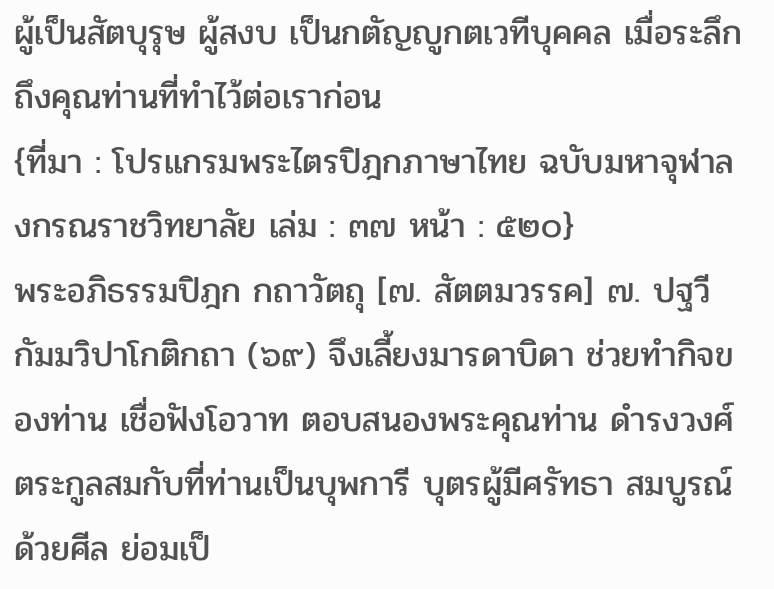ผู้เป็นสัตบุรุษ ผู้สงบ เป็นกตัญญูกตเวทีบุคคล เมื่อระลึกถึงคุณท่านที่ทำไว้ต่อเราก่อน
{ที่มา : โปรแกรมพระไตรปิฎกภาษาไทย ฉบับมหาจุฬาลงกรณราชวิทยาลัย เล่ม : ๓๗ หน้า : ๕๒๐}
พระอภิธรรมปิฎก กถาวัตถุ [๗. สัตตมวรรค] ๗. ปฐวีกัมมวิปาโกติกถา (๖๙) จึงเลี้ยงมารดาบิดา ช่วยทำกิจของท่าน เชื่อฟังโอวาท ตอบสนองพระคุณท่าน ดำรงวงศ์ตระกูลสมกับที่ท่านเป็นบุพการี บุตรผู้มีศรัทธา สมบูรณ์ด้วยศีล ย่อมเป็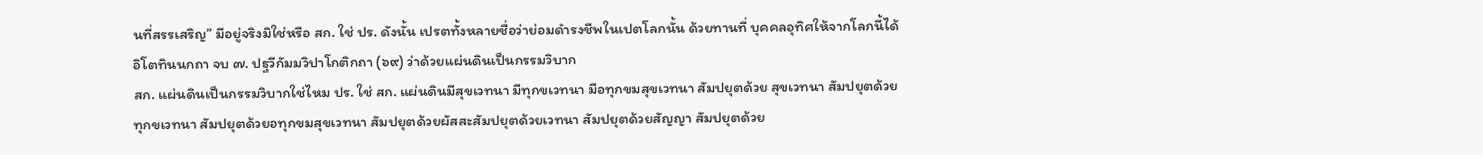นที่สรรเสริญ” มีอยู่จริงมิใช่หรือ สก. ใช่ ปร. ดังนั้น เปรตทั้งหลายชื่อว่าย่อมดำรงชีพในเปตโลกนั้น ด้วยทานที่ บุคคลอุทิศให้จากโลกนี้ได้ อิโตทินนกถา จบ ๗. ปฐวีกัมมวิปาโกติกถา (๖๙) ว่าด้วยแผ่นดินเป็นกรรมวิบาก
สก. แผ่นดินเป็นกรรมวิบากใช่ไหม ปร. ใช่ สก. แผ่นดินมีสุขเวทนา มีทุกขเวทนา มีอทุกขมสุขเวทนา สัมปยุตด้วย สุขเวทนา สัมปยุตด้วยทุกขเวทนา สัมปยุตด้วยอทุกขมสุขเวทนา สัมปยุตด้วยผัสสะสัมปยุตด้วยเวทนา สัมปยุตด้วยสัญญา สัมปยุตด้วย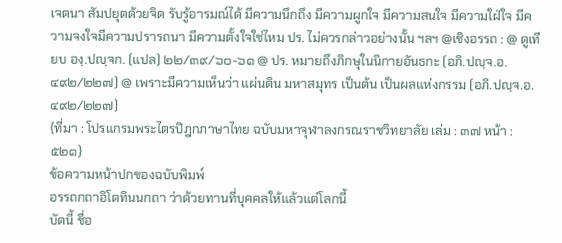เจตนา สัมปยุตด้วยจิต รับรู้อารมณ์ได้ มีความนึกถึง มีความผูกใจ มีความสนใจ มีความใฝ่ใจ มีความจงใจมีความปรารถนา มีความตั้งใจใช่ไหม ปร. ไม่ควรกล่าวอย่างนั้น ฯลฯ @เชิงอรรถ : @ ดูเทียบ องฺ.ปญฺจก. (แปล) ๒๒/๓๙/๖๐-๖๑ @ ปร. หมายถึงภิกษุในนิกายอันธกะ (อภิ.ปญฺจ.อ. ๔๙๒/๒๒๗) @ เพราะมีความเห็นว่า แผ่นดิน มหาสมุทร เป็นต้น เป็นผลแห่งกรรม (อภิ.ปญฺจ.อ. ๔๙๒/๒๒๗)
{ที่มา : โปรแกรมพระไตรปิฎกภาษาไทย ฉบับมหาจุฬาลงกรณราชวิทยาลัย เล่ม : ๓๗ หน้า : ๕๒๑}
ข้อความหน้าปกของฉบับพิมพ์
อรรถกถาอิโตทินนกถา ว่าด้วยทานที่บุคคลให้แล้วแต่โลกนี้
บัดนี้ ชื่อ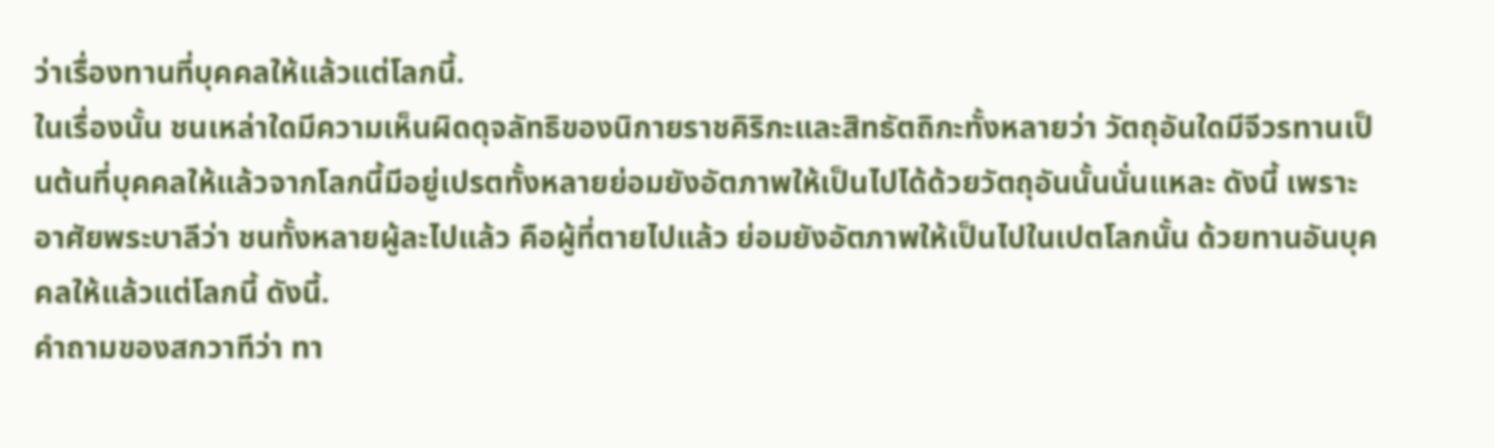ว่าเรื่องทานที่บุคคลให้แล้วแต่โลกนี้.
ในเรื่องนั้น ชนเหล่าใดมีความเห็นผิดดุจลัทธิของนิกายราชคิริกะและสิทธัตถิกะทั้งหลายว่า วัตถุอันใดมีจีวรทานเป็นต้นที่บุคคลให้แล้วจากโลกนี้มีอยู่เปรตทั้งหลายย่อมยังอัตภาพให้เป็นไปได้ด้วยวัตถุอันนั้นนั่นแหละ ดังนี้ เพราะอาศัยพระบาลีว่า ชนทั้งหลายผู้ละไปแล้ว คือผู้ที่ตายไปแล้ว ย่อมยังอัตภาพให้เป็นไปในเปตโลกนั้น ด้วยทานอันบุคคลให้แล้วแต่โลกนี้ ดังนี้.
คำถามของสกวาทีว่า ทา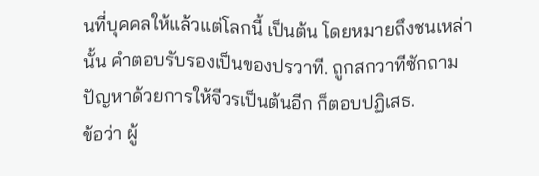นที่บุคคลให้แล้วแต่โลกนี้ เป็นต้น โดยหมายถึงชนเหล่านั้น คำตอบรับรองเป็นของปรวาที. ถูกสกวาทีซักถามปัญหาด้วยการให้จีวรเป็นต้นอีก ก็ตอบปฏิเสธ.
ข้อว่า ผู้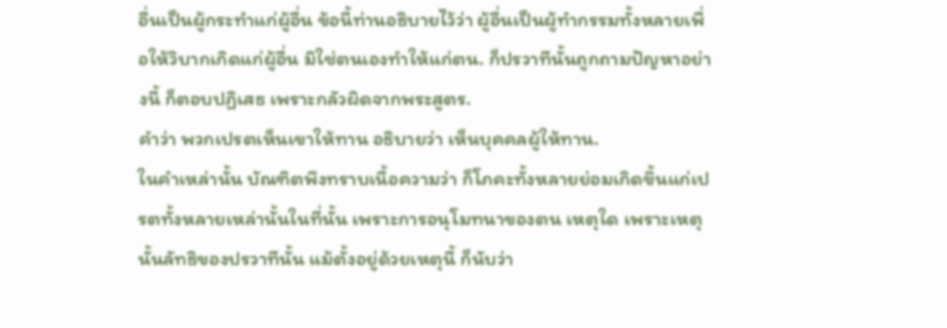อื่นเป็นผู้กระทำแก่ผู้อื่น ข้อนี้ท่านอธิบายไว้ว่า ผู้อื่นเป็นผู้ทำกรรมทั้งหลายเพื่อให้วิบากเกิดแก่ผู้อื่น มิใช่ตนเองทำให้แก่ตน. ก็ปรวาทีนั้นถูกถามปัญหาอย่างนี้ ก็ตอบปฏิเสธ เพราะกลัวผิดจากพระสูตร.
คำว่า พวกเปรตเห็นเขาให้ทาน อธิบายว่า เห็นบุคคลผู้ให้ทาน.
ในคำเหล่านั้น บัณฑิตพึงทราบเนื้อความว่า ก็โภคะทั้งหลายย่อมเกิดขึ้นแก่เปรตทั้งหลายเหล่านั้นในที่นั้น เพราะการอนุโมทนาของตน เหตุใด เพราะเหตุนั้นลัทธิของปรวาทีนั้น แม้ตั้งอยู่ด้วยเหตุนี้ ก็นับว่า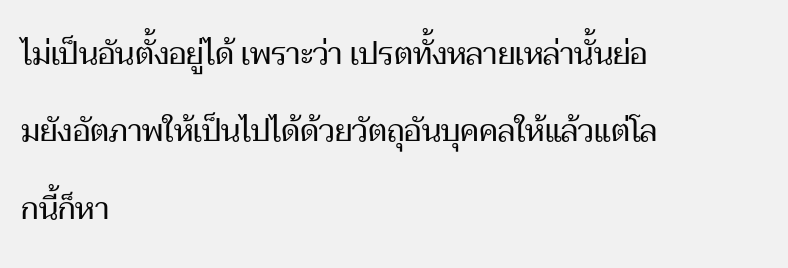ไม่เป็นอันตั้งอยู่ได้ เพราะว่า เปรตทั้งหลายเหล่านั้นย่อมยังอัตภาพให้เป็นไปได้ด้วยวัตถุอันบุคคลให้แล้วแต่โลกนี้ก็หา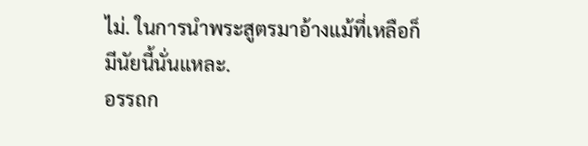ไม่. ในการนำพระสูตรมาอ้างแม้ที่เหลือก็มีนัยนี้นั่นแหละ.
อรรถก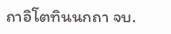ถาอิโตทินนกถา จบ.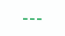---